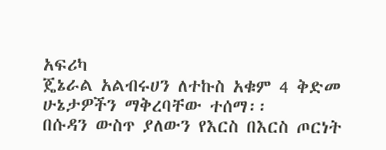አፍሪካ
ጄኔራል አልብሩሀን ለተኩስ አቁም 4 ቅድመ ሁኔታዎችን ማቅረባቸው ተሰማ፡፡
በሱዳን ውስጥ ያለውን የእርስ በእርስ ጦርነት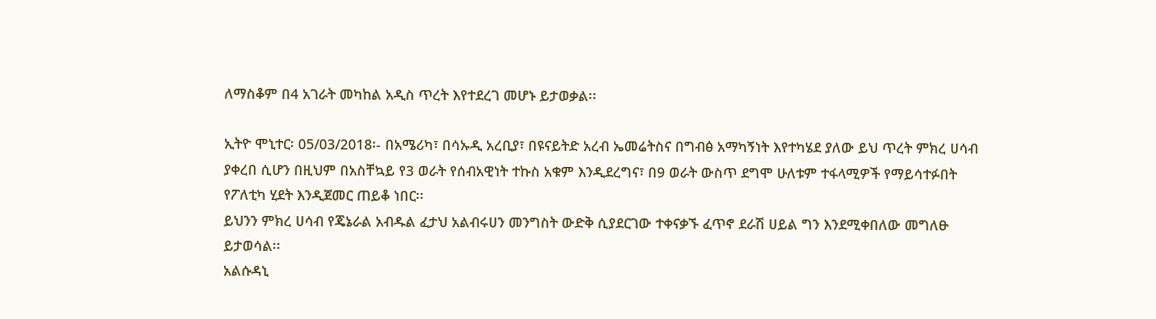ለማስቆም በ4 አገራት መካከል አዲስ ጥረት እየተደረገ መሆኑ ይታወቃል፡፡

ኢትዮ ሞኒተር፡ 05/03/2018፡- በአሜሪካ፣ በሳኡዲ አረቢያ፣ በዩናይትድ አረብ ኤመሬትስና በግብፅ አማካኝነት እየተካሄደ ያለው ይህ ጥረት ምክረ ሀሳብ ያቀረበ ሲሆን በዚህም በአስቸኳይ የ3 ወራት የሰብአዊነት ተኩስ አቁም እንዲደረግና፣ በ9 ወራት ውስጥ ደግሞ ሁለቱም ተፋላሚዎች የማይሳተፉበት የፖለቲካ ሂደት እንዲጀመር ጠይቆ ነበር፡፡
ይህንን ምክረ ሀሳብ የጄኔራል አብዱል ፈታህ አልብሩሀን መንግስት ውድቅ ሲያደርገው ተቀናቃኙ ፈጥኖ ደራሽ ሀይል ግን እንደሚቀበለው መግለፁ ይታወሳል፡፡
አልሱዳኒ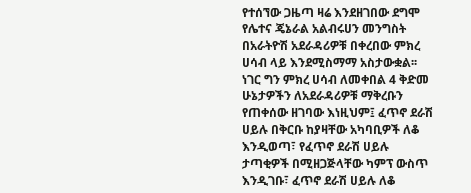የተሰኘው ጋዜጣ ዛሬ እንደዘገበው ደግሞ የሌተና ጄኔራል አልብሩሀን መንግስት በአራትዮሽ አደራዳሪዎቹ በቀረበው ምክረ ሀሳብ ላይ እንደሚስማማ አስታውቋል፡፡
ነገር ግን ምክረ ሀሳብ ለመቀበል 4 ቅድመ ሁኔታዎችን ለአደራዳሪዎቹ ማቅረቡን የጠቀሰው ዘገባው እነዚህም፤ ፈጥኖ ደራሽ ሀይሉ በቅርቡ ከያዛቸው አካባቢዎች ለቆ እንዲወጣ፣ የፈጥኖ ደራሽ ሀይሉ ታጣቂዎች በሚዘጋጅላቸው ካምፕ ውስጥ እንዲገቡ፣ ፈጥኖ ደራሽ ሀይሉ ለቆ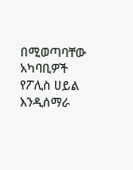በሚወጣባቸው አካባቢዎች የፖሊስ ሀይል እንዲሰማራ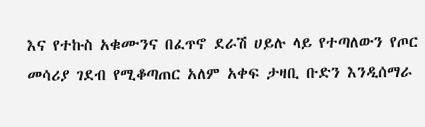እና የተኩስ አቁሙንና በፈጥኖ ደራሽ ሀይሉ ላይ የተጣለውን የጦር መሳሪያ ገደብ የሚቆጣጠር አለም አቀፍ ታዛቢ ቡድን እንዲሰማራ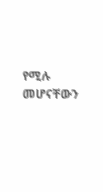የሚሉ መሆናቸውን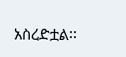አስረድቷል፡፡